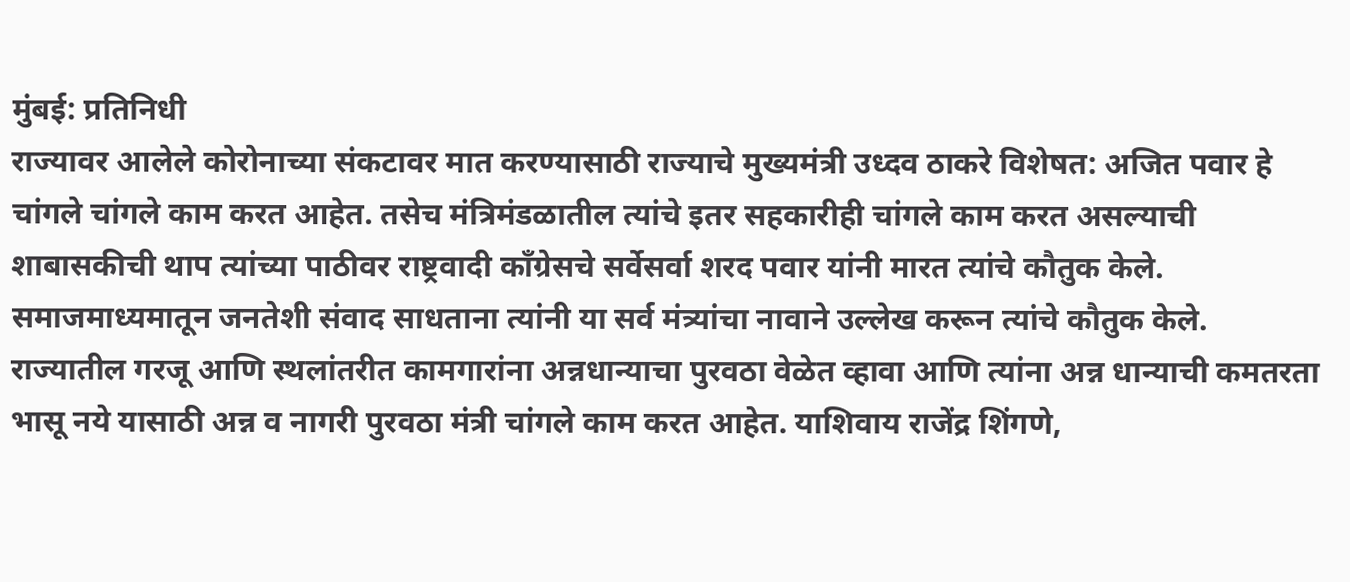मुंबई: प्रतिनिधी
राज्यावर आलेले कोरोनाच्या संकटावर मात करण्यासाठी राज्याचे मुख्यमंत्री उध्दव ठाकरे विशेषत: अजित पवार हे चांगले चांगले काम करत आहेत. तसेच मंत्रिमंडळातील त्यांचे इतर सहकारीही चांगले काम करत असल्याची शाबासकीची थाप त्यांच्या पाठीवर राष्ट्रवादी काँग्रेसचे सर्वेसर्वा शरद पवार यांनी मारत त्यांचे कौतुक केले.
समाजमाध्यमातून जनतेशी संवाद साधताना त्यांनी या सर्व मंत्र्यांचा नावाने उल्लेख करून त्यांचे कौतुक केले.
राज्यातील गरजू आणि स्थलांतरीत कामगारांना अन्नधान्याचा पुरवठा वेळेत व्हावा आणि त्यांना अन्न धान्याची कमतरता भासू नये यासाठी अन्न व नागरी पुरवठा मंत्री चांगले काम करत आहेत. याशिवाय राजेंद्र शिंगणे,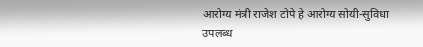आरोग्य मंत्री राजेश टोपे हे आरोग्य सोयी-सुविधा उपलब्ध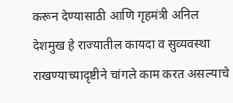करून देण्यासाठी आणि गृहमंत्री अनिल देशमुख हे राज्यातील कायदा व सुव्यवस्था राखण्याच्यादृष्टीने चांगले काम करत असल्याचे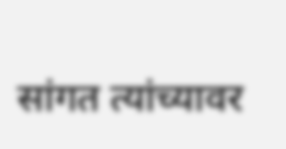सांगत त्यांच्यावर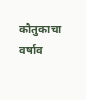कौतुकाचा वर्षाव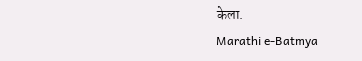केला.
Marathi e-Batmya